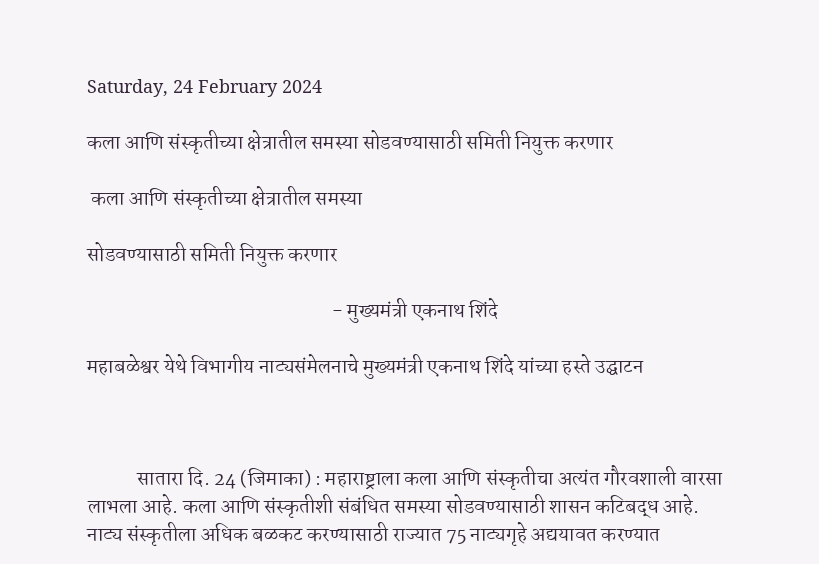Saturday, 24 February 2024

कला आणि संस्कृतीच्या क्षेत्रातील समस्या सोडवण्यासाठी समिती नियुक्त करणार

 कला आणि संस्कृतीच्या क्षेत्रातील समस्या

सोडवण्यासाठी समिती नियुक्त करणार

                                                           - मुख्यमंत्री एकनाथ शिंदे

महाबळेश्वर येथे विभागीय नाट्यसंमेलनाचे मुख्यमंत्री एकनाथ शिंदे यांच्या हस्ते उद्घाटन



            सातारा दि. 24 (जिमाका) : महाराष्ट्राला कला आणि संस्कृतीचा अत्यंत गौरवशाली वारसा लाभला आहे. कला आणि संस्कृतीशी संबंधित समस्या सोडवण्यासाठी शासन कटिबद्ध आहे. नाट्य संस्कृतीला अधिक बळकट करण्यासाठी राज्यात 75 नाट्यगृहे अद्ययावत करण्यात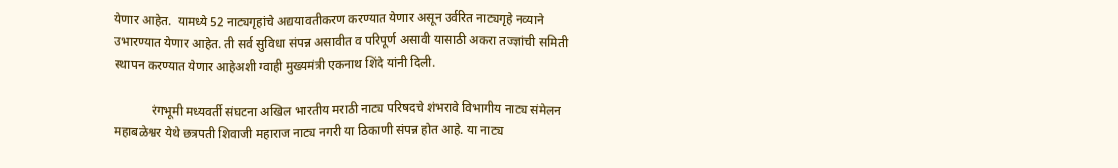येणार आहेत.  यामध्ये 52 नाट्यगृहांचे अद्ययावतीकरण करण्यात येणार असून उर्वरित नाट्यगृहे नव्याने उभारण्यात येणार आहेत. ती सर्व सुविधा संपन्न असावीत व परिपूर्ण असावी यासाठी अकरा तज्ज्ञांची समिती स्थापन करण्यात येणार आहेअशी ग्वाही मुख्यमंत्री एकनाथ शिंदे यांनी दिली.

            रंगभूमी मध्यवर्ती संघटना अखिल भारतीय मराठी नाट्य परिषदचे शंभरावे विभागीय नाट्य संमेलन महाबळेश्वर येथे छत्रपती शिवाजी महाराज नाट्य नगरी या ठिकाणी संपन्न होत आहे. या नाट्य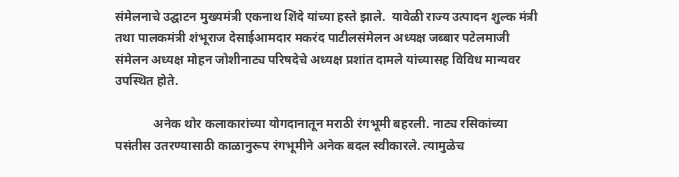संमेलनाचे उद्घाटन मुख्यमंत्री एकनाथ शिंदे यांच्या हस्ते झाले.  यावेळी राज्य उत्पादन शुल्क मंत्री तथा पालकमंत्री शंभूराज देसाईआमदार मकरंद पाटीलसंमेलन अध्यक्ष जब्बार पटेलमाजी संमेलन अध्यक्ष मोहन जोशीनाट्य परिषदेचे अध्यक्ष प्रशांत दामले यांच्यासह विविध मान्यवर उपस्थित होते.

            अनेक थोर कलाकारांच्या योगदानातून मराठी रंगभूमी बहरली. नाट्य रसिकांच्या पसंतीस उतरण्यासाठी काळानुरूप रंगभूमीने अनेक बदल स्वीकारले. त्यामुळेच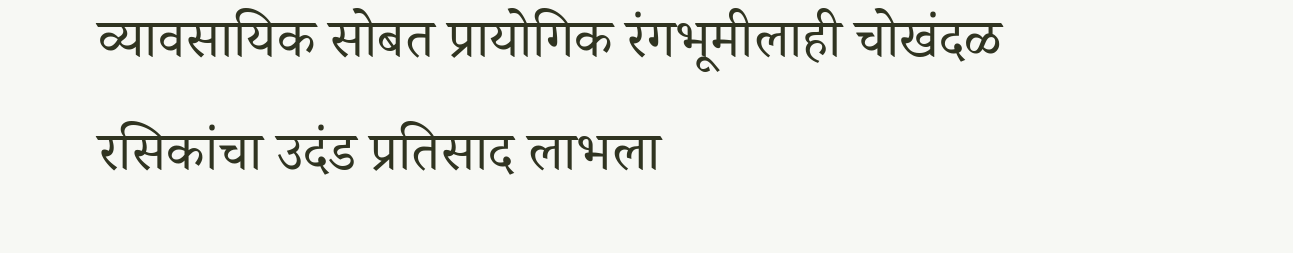व्यावसायिक सोबत प्रायोगिक रंगभूमीलाही चोखंदळ रसिकांचा उदंड प्रतिसाद लाभला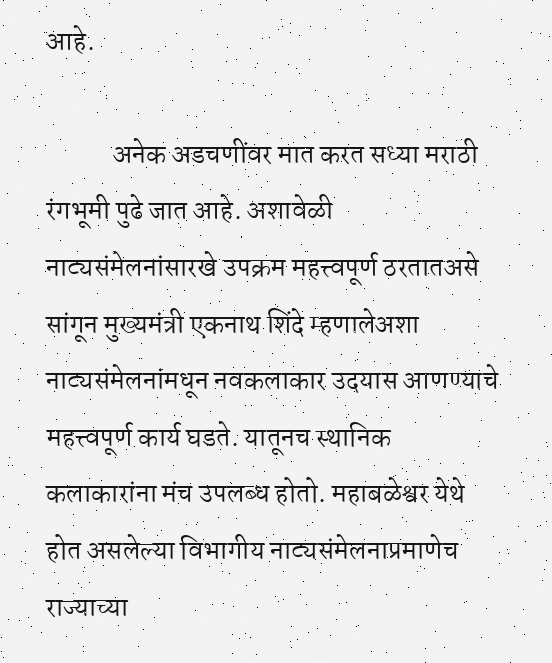आहे.

            अनेक अडचणींवर मात करत सध्या मराठी रंगभूमी पुढे जात आहे. अशावेळी नाट्यसंमेलनांसारखे उपक्रम महत्त्वपूर्ण ठरतातअसे सांगून मुख्यमंत्री एकनाथ शिंदे म्हणालेअशा नाट्यसंमेलनांमधून नवकलाकार उदयास आणण्याचे महत्त्वपूर्ण कार्य घडते. यातूनच स्थानिक कलाकारांना मंच उपलब्ध होतो. महाबळेश्वर येथे होत असलेल्या विभागीय नाट्यसंमेलनाप्रमाणेच राज्याच्या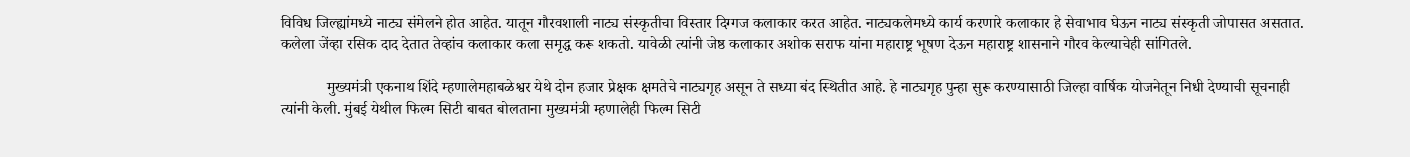विविध जिल्ह्यांमध्ये नाट्य संमेलने होत आहेत. यातून गौरवशाली नाट्य संस्कृतीचा विस्तार दिग्गज कलाकार करत आहेत. नाट्यकलेमध्ये कार्य करणारे कलाकार हे सेवाभाव घेऊन नाट्य संस्कृती जोपासत असतात. कलेला जेंव्हा रसिक दाद देतात तेव्हांच कलाकार कला समृद्ध करू शकतो. यावेळी त्यांनी जेष्ठ कलाकार अशोक सराफ यांना महाराष्ट्र भूषण देऊन महाराष्ट्र शासनाने गौरव केल्याचेही सांगितले.

            मुख्यमंत्री एकनाथ शिंदे म्हणालेमहाबळेश्वर येथे दोन हजार प्रेक्षक क्षमतेचे नाट्यगृह असून ते सध्या बंद स्थितीत आहे. हे नाट्यगृह पुन्हा सुरू करण्यासाठी जिल्हा वार्षिक योजनेतून निधी देण्याची सूचनाही त्यांनी केली. मुंबई येथील फिल्म सिटी बाबत बोलताना मुख्यमंत्री म्हणालेही फिल्म सिटी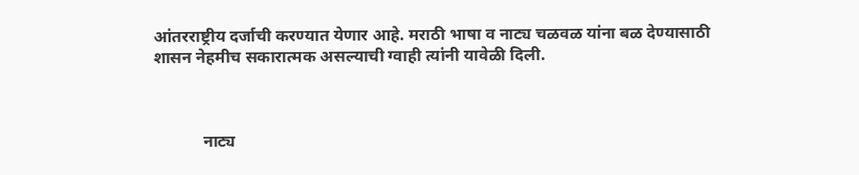आंतरराष्ट्रीय दर्जाची करण्यात येणार आहे. मराठी भाषा व नाट्य चळवळ यांना बळ देण्यासाठी शासन नेहमीच सकारात्मक असल्याची ग्वाही त्यांनी यावेळी दिली.



            नाट्य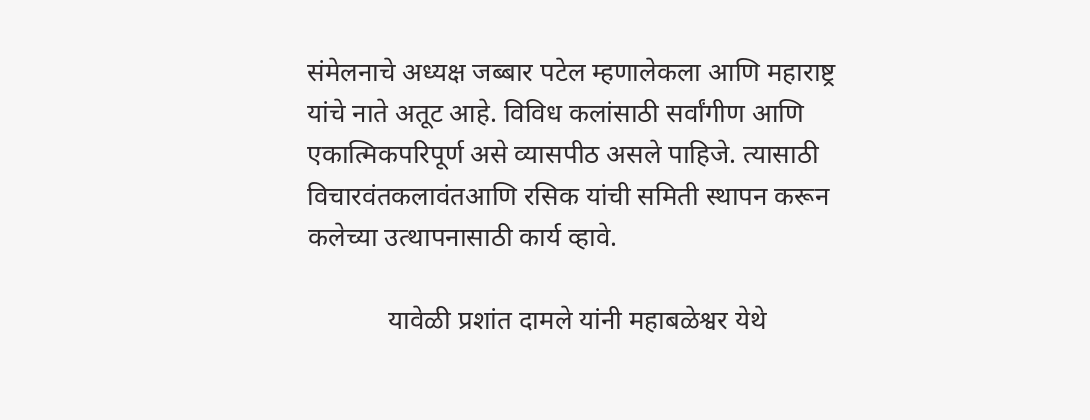संमेलनाचे अध्यक्ष जब्बार पटेल म्हणालेकला आणि महाराष्ट्र यांचे नाते अतूट आहे. विविध कलांसाठी सर्वांगीण आणि एकात्मिकपरिपूर्ण असे व्यासपीठ असले पाहिजे. त्यासाठी विचारवंतकलावंतआणि रसिक यांची समिती स्थापन करून कलेच्या उत्थापनासाठी कार्य व्हावे.

            यावेळी प्रशांत दामले यांनी महाबळेश्वर येथे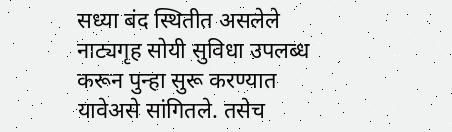सध्या बंद स्थितीत असलेले नाट्यगृह सोयी सुविधा उपलब्ध करून पुन्हा सुरू करण्यात यावेअसे सांगितले. तसेच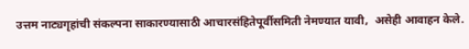उत्तम नाट्यगृहांची संकल्पना साकारण्यासाठी आचारसंहितेपूर्वीसमिती नेमण्यात यावी,  असेही आवाहन केले.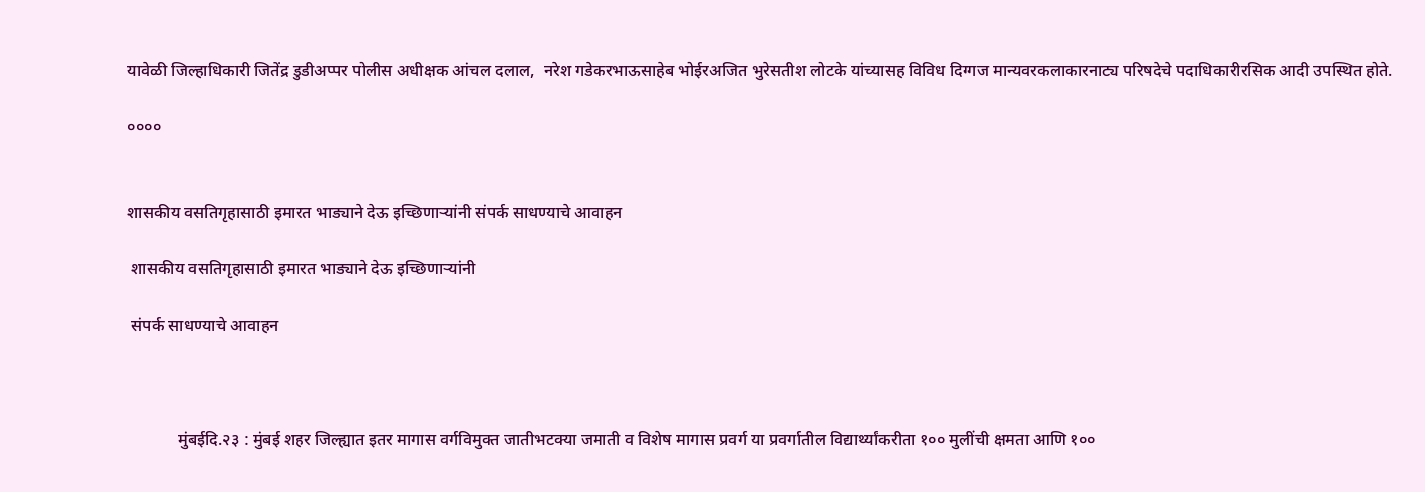यावेळी जिल्हाधिकारी जितेंद्र डुडीअप्पर पोलीस अधीक्षक आंचल दलाल,  नरेश गडेकरभाऊसाहेब भोईरअजित भुरेसतीश लोटके यांच्यासह विविध दिग्गज मान्यवरकलाकारनाट्य परिषदेचे पदाधिकारीरसिक आदी उपस्थित होते.

००००


शासकीय वसतिगृहासाठी इमारत भाड्याने देऊ इच्छिणाऱ्यांनी संपर्क साधण्याचे आवाहन

 शासकीय वसतिगृहासाठी इमारत भाड्याने देऊ इच्छिणाऱ्यांनी

 संपर्क साधण्याचे आवाहन



            मुंबईदि.२३ : मुंबई शहर जिल्ह्यात इतर मागास वर्गविमुक्त जातीभटक्या जमाती व विशेष मागास प्रवर्ग या प्रवर्गातील विद्यार्थ्यांकरीता १०० मुलींची क्षमता आणि १००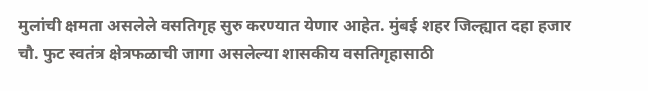मुलांची क्षमता असलेले वसतिगृह सुरु करण्यात येणार आहेत. मुंबई शहर जिल्ह्यात दहा हजार चौ. फुट स्वतंत्र क्षेत्रफळाची जागा असलेल्या शासकीय वसतिगृहासाठी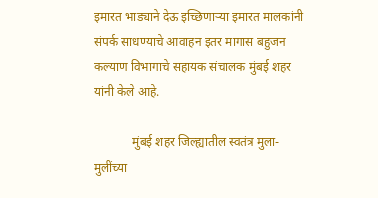इमारत भाड्याने देऊ इच्छिणाऱ्या इमारत मालकांनी संपर्क साधण्याचे आवाहन इतर मागास बहुजन कल्याण विभागाचे सहायक संचालक मुंबई शहर यांनी केले आहे.

            मुंबई शहर जिल्ह्यातील स्वतंत्र मुला-मुलींच्या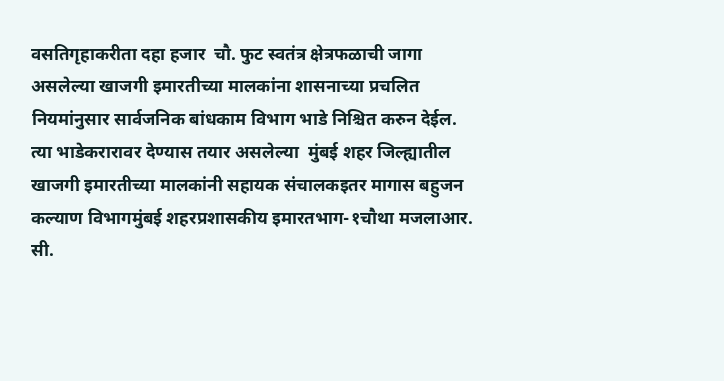वसतिगृहाकरीता दहा हजार  चौ. फुट स्वतंत्र क्षेत्रफळाची जागा असलेल्या खाजगी इमारतीच्या मालकांना शासनाच्या प्रचलित नियमांनुसार सार्वजनिक बांधकाम विभाग भाडे निश्चित करुन देईल. त्या भाडेकरारावर देण्यास तयार असलेल्या  मुंबई शहर जिल्ह्यातील खाजगी इमारतीच्या मालकांनी सहायक संचालकइतर मागास बहुजन कल्याण विभागमुंबई शहरप्रशासकीय इमारतभाग-१चौथा मजलाआर. सी.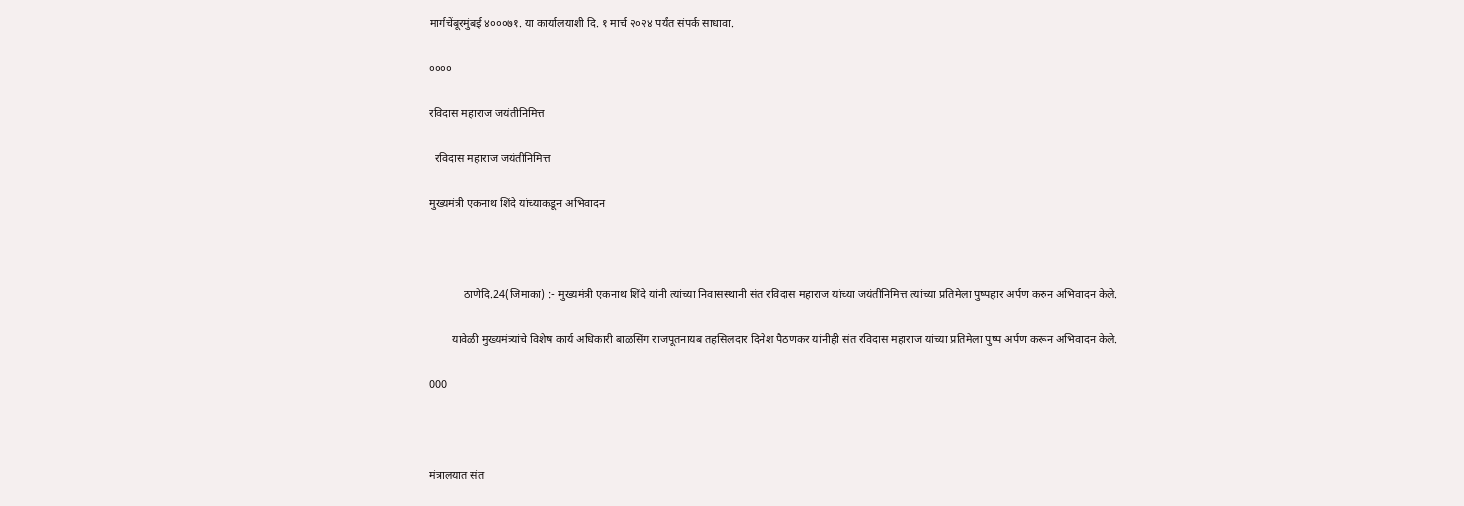मार्गचेंबूरमुंबई ४०००७१. या कार्यालयाशी दि. १ मार्च २०२४ पर्यंत संपर्क साधावा.

००००

रविदास महाराज जयंतीनिमित्त

  रविदास महाराज जयंतीनिमित्त

मुख्यमंत्री एकनाथ शिंदे यांच्याकडून अभिवादन



            ठाणेदि.24(जिमाका) :- मुख्यमंत्री एकनाथ शिंदे यांनी त्यांच्या निवासस्थानी संत रविदास महाराज यांच्या जयंतीनिमित्त त्यांच्या प्रतिमेला पुष्पहार अर्पण करुन अभिवादन केले.

        यावेळी मुख्यमंत्र्यांचे विशेष कार्य अधिकारी बाळसिंग राजपूतनायब तहसिलदार दिनेश पैठणकर यांनीही संत रविदास महाराज यांच्या प्रतिमेला पुष्प अर्पण करून अभिवादन केले.

000



मंत्रालयात संत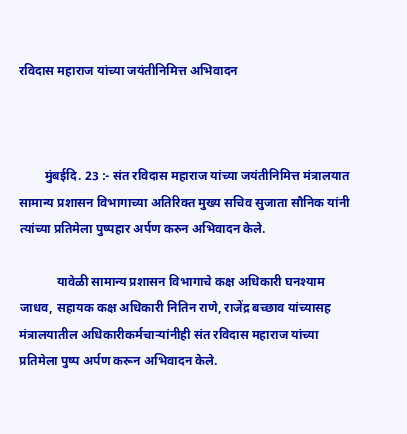रविदास महाराज यांच्या जयंतीनिमित्त अभिवादन



        मुंबईदि. 23 :- संत रविदास महाराज यांच्या जयंतीनिमित्त मंत्रालयात सामान्य प्रशासन विभागाच्या अतिरिक्त मुख्य सचिव सुजाता सौनिक यांनी त्यांच्या प्रतिमेला पुष्पहार अर्पण करुन अभिवादन केले.

            यावेळी सामान्य प्रशासन विभागाचे कक्ष अधिकारी घनश्याम जाधव, सहायक कक्ष अधिकारी नितिन राणे, राजेंद्र बच्छाव यांच्यासह मंत्रालयातील अधिकारीकर्मचाऱ्यांनीही संत रविदास महाराज यांच्या प्रतिमेला पुष्प अर्पण करून अभिवादन केले.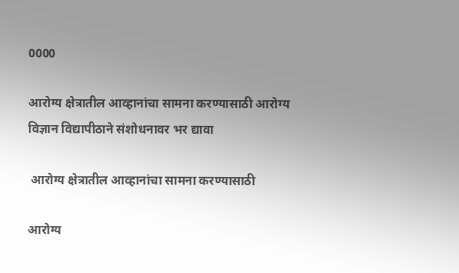0000

आरोग्य क्षेत्रातील आव्हानांचा सामना करण्यासाठी आरोग्य विज्ञान विद्यापीठाने संशोधनावर भर द्यावा

 आरोग्य क्षेत्रातील आव्हानांचा सामना करण्यासाठी

आरोग्य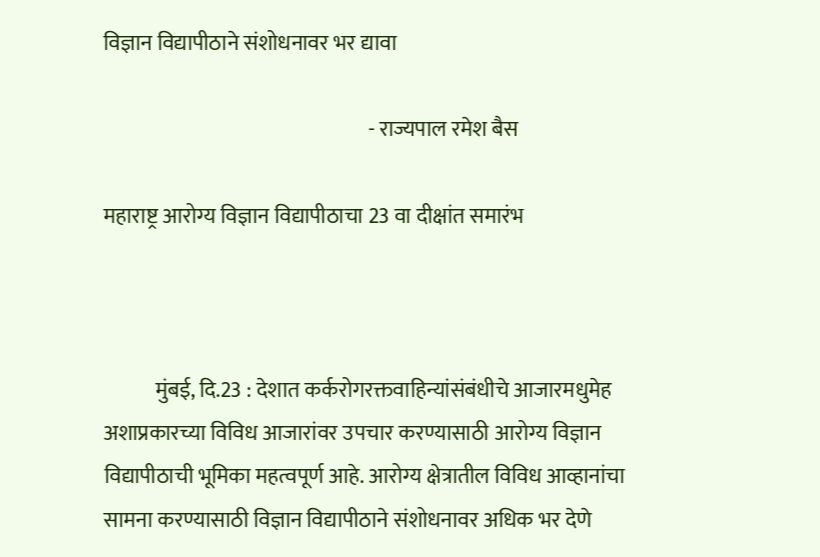विज्ञान विद्यापीठाने संशोधनावर भर द्यावा

                                                               - राज्यपाल रमेश बैस

महाराष्ट्र आरोग्य विज्ञान विद्यापीठाचा 23 वा दीक्षांत समारंभ



            मुंबई, दि.23 : देशात कर्करोगरक्तवाहिन्यांसंबंधीचे आजारमधुमेह अशाप्रकारच्या विविध आजारांवर उपचार करण्यासाठी आरोग्य विज्ञान विद्यापीठाची भूमिका महत्वपूर्ण आहे. आरोग्य क्षेत्रातील विविध आव्हानांचा सामना करण्यासाठी विज्ञान विद्यापीठाने संशोधनावर अधिक भर देणे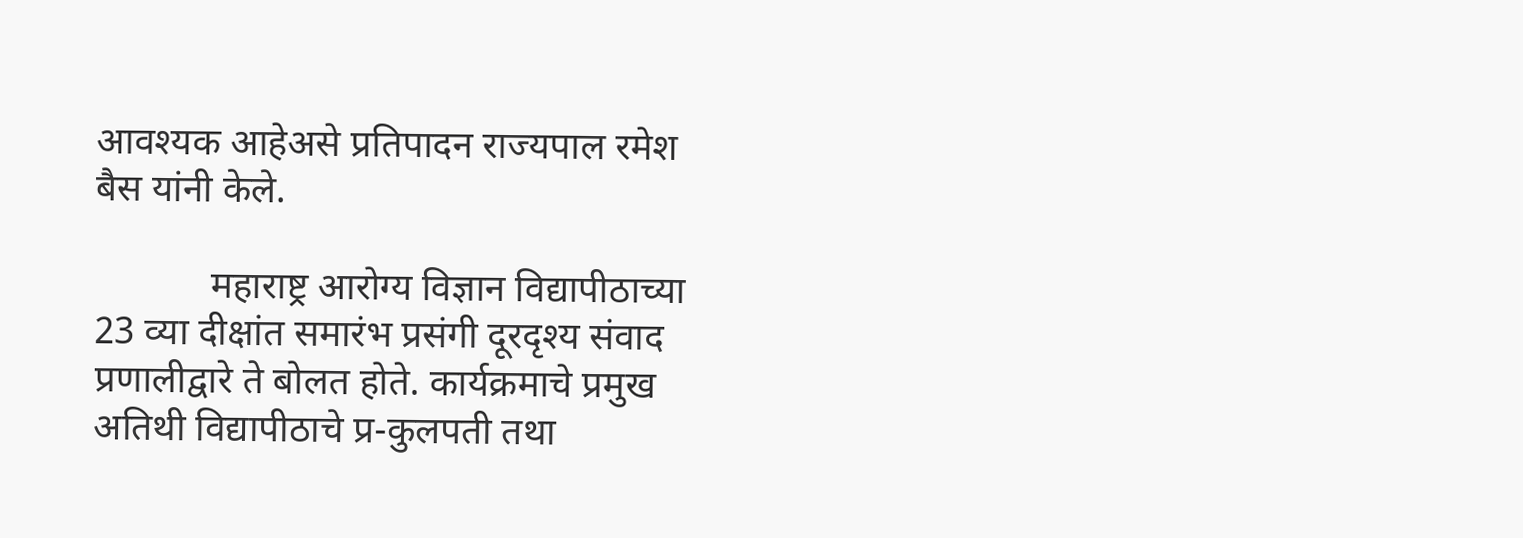आवश्यक आहेअसे प्रतिपादन राज्यपाल रमेश बैस यांनी केले.

            महाराष्ट्र आरोग्य विज्ञान विद्यापीठाच्या 23 व्या दीक्षांत समारंभ प्रसंगी दूरदृश्य संवाद प्रणालीद्वारे ते बोलत होते. कार्यक्रमाचे प्रमुख अतिथी विद्यापीठाचे प्र-कुलपती तथा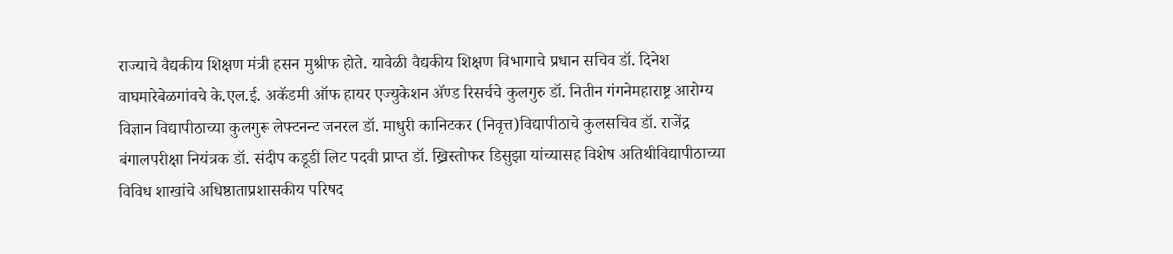राज्याचे वैद्यकीय शिक्षण मंत्री हसन मुश्रीफ होते. यावेळी वैद्यकीय शिक्षण विभागाचे प्रधान सचिव डॉ. दिनेश वाघमारेबेळगांवचे के.एल.ई. अकॅडमी ऑफ हायर एज्युकेशन ॲण्ड रिसर्चचे कुलगुरु डॉ. नितीन गंगनेमहाराष्ट्र आरोग्य विज्ञान विद्यापीठाच्या कुलगुरू लेफ्टनन्ट जनरल डॉ. माधुरी कानिटकर (निवृत्त)विद्यापीठाचे कुलसचिव डॉ. राजेंद्र बंगालपरीक्षा नियंत्रक डॉ. संदीप कडूडी लिट पदवी प्राप्त डॉ. ख्रिस्तोफर डिसुझा यांच्यासह विशेष अतिथीविद्यापीठाच्या विविध शाखांचे अधिष्ठाताप्रशासकीय परिषद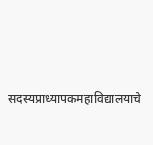सदस्यप्राध्यापकमहाविद्यालयाचे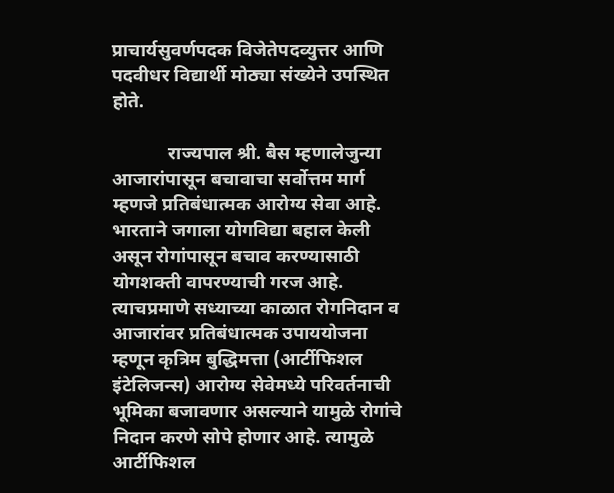प्राचार्यसुवर्णपदक विजेतेपदव्युत्तर आणि पदवीधर विद्यार्थी मोठ्या संख्येने उपस्थित होते.

            राज्यपाल श्री. बैस म्हणालेजुन्या आजारांपासून बचावाचा सर्वोत्तम मार्ग म्हणजे प्रतिबंधात्मक आरोग्य सेवा आहे. भारताने जगाला योगविद्या बहाल केली असून रोगांपासून बचाव करण्यासाठी योगशक्ती वापरण्याची गरज आहे. त्याचप्रमाणे सध्याच्या काळात रोगनिदान व आजारांवर प्रतिबंधात्मक उपाययोजना म्हणून कृत्रिम बुद्धिमत्ता (आर्टीफिशल इंटेलिजन्स) आरोग्य सेवेमध्ये परिवर्तनाची भूमिका बजावणार असल्याने यामुळे रोगांचे निदान करणे सोपे होणार आहे. त्यामुळे आर्टीफिशल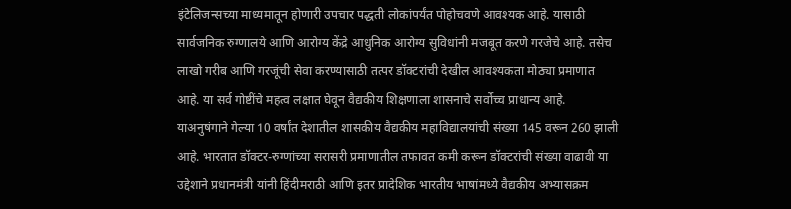इंटेलिजन्सच्या माध्यमातून होणारी उपचार पद्धती लोकांपर्यंत पोहोचवणे आवश्यक आहे. यासाठी सार्वजनिक रुग्णालये आणि आरोग्य केंद्रे आधुनिक आरोग्य सुविधांनी मजबूत करणे गरजेचे आहे. तसेच लाखो गरीब आणि गरजूंची सेवा करण्यासाठी तत्पर डॉक्टरांची देखील आवश्यकता मोठ्या प्रमाणात आहे. या सर्व गोष्टींचे महत्व लक्षात घेवून वैद्यकीय शिक्षणाला शासनाचे सर्वोच्च प्राधान्य आहे. याअनुषंगाने गेल्या 10 वर्षांत देशातील शासकीय वैद्यकीय महाविद्यालयांची संख्या 145 वरून 260 झाली आहे. भारतात डॉक्टर-रुग्णांच्या सरासरी प्रमाणातील तफावत कमी करून डॉक्टरांची संख्या वाढावी या उद्देशाने प्रधानमंत्री यांनी हिंदीमराठी आणि इतर प्रादेशिक भारतीय भाषांमध्ये वैद्यकीय अभ्यासक्रम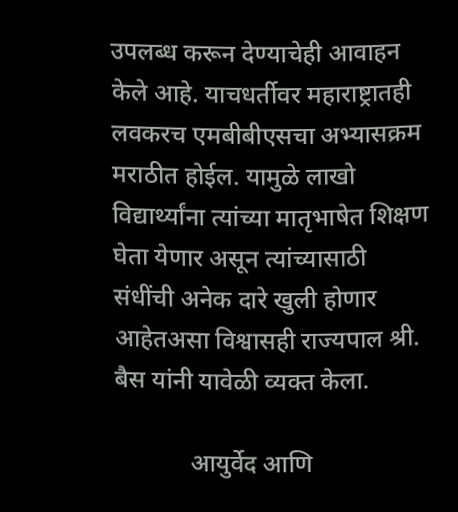उपलब्ध करून देण्याचेही आवाहन केले आहे. याचधर्तीवर महाराष्ट्रातही लवकरच एमबीबीएसचा अभ्यासक्रम मराठीत होईल. यामुळे लाखो विद्यार्थ्यांना त्यांच्या मातृभाषेत शिक्षण घेता येणार असून त्यांच्यासाठी संधींची अनेक दारे खुली होणार आहेतअसा विश्वासही राज्यपाल श्री. बैस यांनी यावेळी व्यक्त केला.

            आयुर्वेद आणि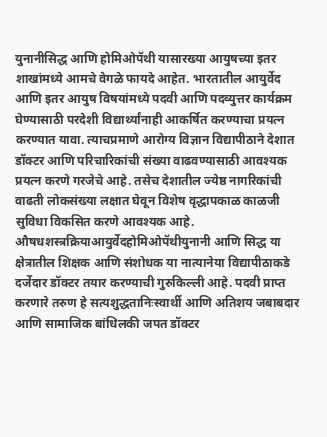युनानीसिद्ध आणि होमिओपॅथी यासारख्या आयुषच्या इतर शाखांमध्ये आमचे वेगळे फायदे आहेत. भारतातील आयुर्वेद आणि इतर आयुष विषयांमध्ये पदवी आणि पदव्युत्तर कार्यक्रम घेण्यासाठी परदेशी विद्यार्थ्यांनाही आकर्षित करण्याचा प्रयत्न करण्यात यावा. त्याचप्रमाणे आरोग्य विज्ञान विद्यापीठाने देशात डॉक्टर आणि परिचारिकांची संख्या वाढवण्यासाठी आवश्यक प्रयत्न करणे गरजेचे आहे. तसेच देशातील ज्येष्ठ नागरिकांची वाढती लोकसंख्या लक्षात घेवून विशेष वृद्धापकाळ काळजी सुविधा विकसित करणे आवश्यक आहे. औषधशस्त्रक्रियाआयुर्वेदहोमिओपॅथीयुनानी आणि सिद्ध या क्षेत्रातील शिक्षक आणि संशोधक या नात्यानेया विद्यापीठाकडे दर्जेदार डॉक्टर तयार करण्याची गुरुकिल्ली आहे. पदवी प्राप्त करणारे तरुण हे सत्यशुद्धतानिःस्वार्थी आणि अतिशय जबाबदार आणि सामाजिक बांधिलकी जपत डॉक्टर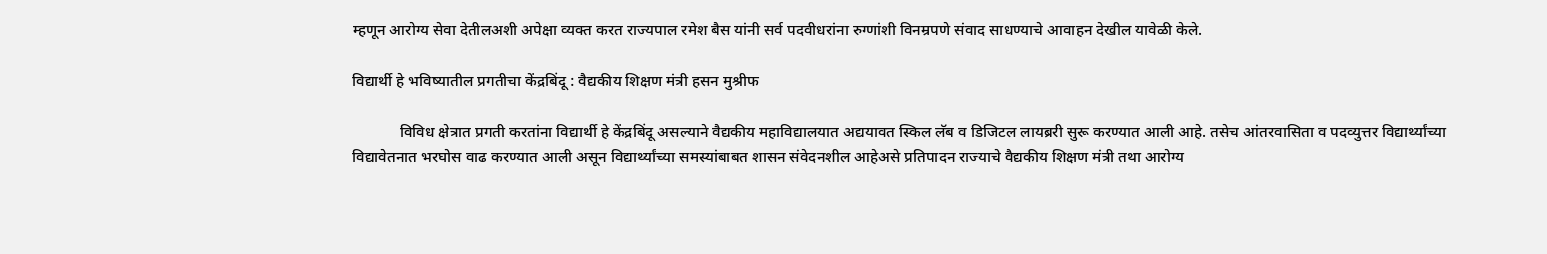म्हणून आरोग्य सेवा देतीलअशी अपेक्षा व्यक्त करत राज्यपाल रमेश बैस यांनी सर्व पदवीधरांना रुग्णांशी विनम्रपणे संवाद साधण्याचे आवाहन देखील यावेळी केले.

विद्यार्थी हे भविष्यातील प्रगतीचा केंद्रबिंदू : वैद्यकीय शिक्षण मंत्री हसन मुश्रीफ

            विविध क्षेत्रात प्रगती करतांना विद्यार्थी हे केंद्रबिंदू असल्याने वैद्यकीय महाविद्यालयात अद्ययावत स्किल लॅब व डिजिटल लायब्ररी सुरू करण्यात आली आहे. तसेच आंतरवासिता व पदव्युत्तर विद्यार्थ्यांच्या विद्यावेतनात भरघोस वाढ करण्यात आली असून विद्यार्थ्यांच्या समस्यांबाबत शासन संवेदनशील आहेअसे प्रतिपादन राज्याचे वैद्यकीय शिक्षण मंत्री तथा आरोग्य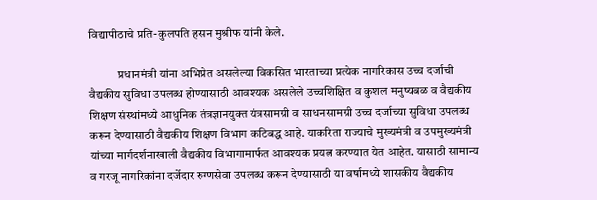विद्यापीठाचे प्रति-कुलपति हसन मुश्रीफ यांनी केले.

            प्रधानमंत्री यांना अभिप्रेत असलेल्या विकसित भारताच्या प्रत्येक नागरिकास उच्च दर्जाची वैद्यकीय सुविधा उपलब्ध होण्यासाठी आवश्यक असलेले उच्चशिक्षित व कुशल मनुष्यबळ व वैद्यकीय शिक्षण संस्थांमध्ये आधुनिक तंत्रज्ञानयुक्त यंत्रसामग्री व साधनसामग्री उच्च दर्जाच्या सुविधा उपलब्ध करून देण्यासाठी वैद्यकीय शिक्षण विभाग कटिबद्ध आहे. याकरिता राज्याचे मुख्यमंत्री व उपमुख्यमंत्री यांच्या मार्गदर्शनाखाली वैद्यकीय विभागामार्फत आवश्यक प्रयत्न करण्यात येत आहेत. यासाठी सामान्य व गरजू नागरिकांना दर्जेदार रुग्णसेवा उपलब्ध करून देण्यासाठी या वर्षामध्ये शासकीय वैद्यकीय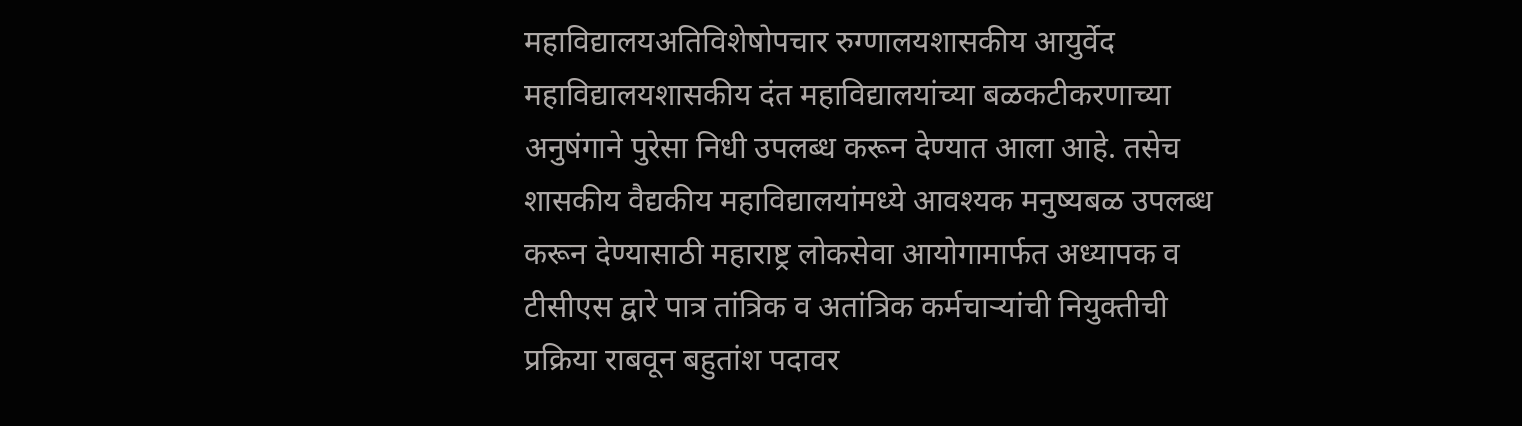महाविद्यालयअतिविशेषोपचार रुग्णालयशासकीय आयुर्वेद महाविद्यालयशासकीय दंत महाविद्यालयांच्या बळकटीकरणाच्या अनुषंगाने पुरेसा निधी उपलब्ध करून देण्यात आला आहे. तसेच शासकीय वैद्यकीय महाविद्यालयांमध्ये आवश्यक मनुष्यबळ उपलब्ध करून देण्यासाठी महाराष्ट्र लोकसेवा आयोगामार्फत अध्यापक व टीसीएस द्वारे पात्र तांत्रिक व अतांत्रिक कर्मचाऱ्यांची नियुक्तीची प्रक्रिया राबवून बहुतांश पदावर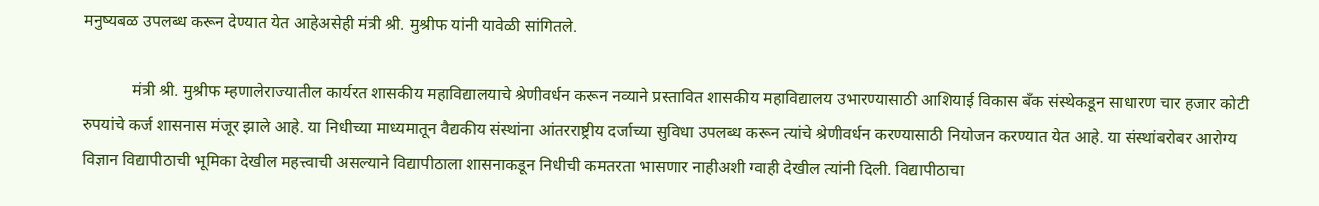मनुष्यबळ उपलब्ध करून देण्यात येत आहेअसेही मंत्री श्री. मुश्रीफ यांनी यावेळी सांगितले.

            मंत्री श्री. मुश्रीफ म्हणालेराज्यातील कार्यरत शासकीय महाविद्यालयाचे श्रेणीवर्धन करून नव्याने प्रस्तावित शासकीय महाविद्यालय उभारण्यासाठी आशियाई विकास बँक संस्थेकडून साधारण चार हजार कोटी रुपयांचे कर्ज शासनास मंजूर झाले आहे. या निधीच्या माध्यमातून वैद्यकीय संस्थांना आंतरराष्ट्रीय दर्जाच्या सुविधा उपलब्ध करून त्यांचे श्रेणीवर्धन करण्यासाठी नियोजन करण्यात येत आहे. या संस्थांबरोबर आरोग्य विज्ञान विद्यापीठाची भूमिका देखील महत्त्वाची असल्याने विद्यापीठाला शासनाकडून निधीची कमतरता भासणार नाहीअशी ग्वाही देखील त्‍यांनी दिली. विद्यापीठाचा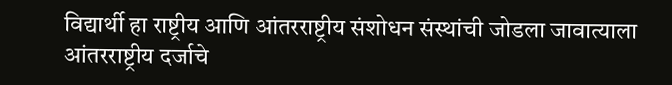विद्यार्थी हा राष्ट्रीय आणि आंतरराष्ट्रीय संशोधन संस्थांची जोडला जावात्याला आंतरराष्ट्रीय दर्जाचे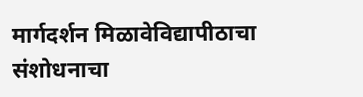मार्गदर्शन मिळावेविद्यापीठाचा संशोधनाचा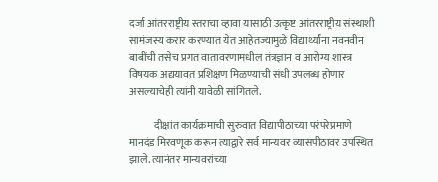दर्जा आंतरराष्ट्रीय स्तराचा व्हावा यासाठी उत्कृष्ट आंतरराष्ट्रीय संस्थाशी सामंजस्य करार करण्यात येत आहेतज्यामुळे विद्यार्थ्यांना नवनवीन बाबींची तसेच प्रगत वातावरणामधील तंत्रज्ञान व आरोग्य शास्त्र विषयक अद्ययावत प्रशिक्षण मिळण्याची संधी उपलब्ध होणार असल्याचेही त्यांनी यावेळी सांगितले.

            दीक्षांत कार्यक्रमाची सुरुवात विद्यापीठाच्या परंपरेप्रमाणे मानदंड मिरवणूक करून त्याद्वारे सर्व मान्यवर व्यासपीठावर उपस्थित झाले. त्यानंतर मान्यवरांच्या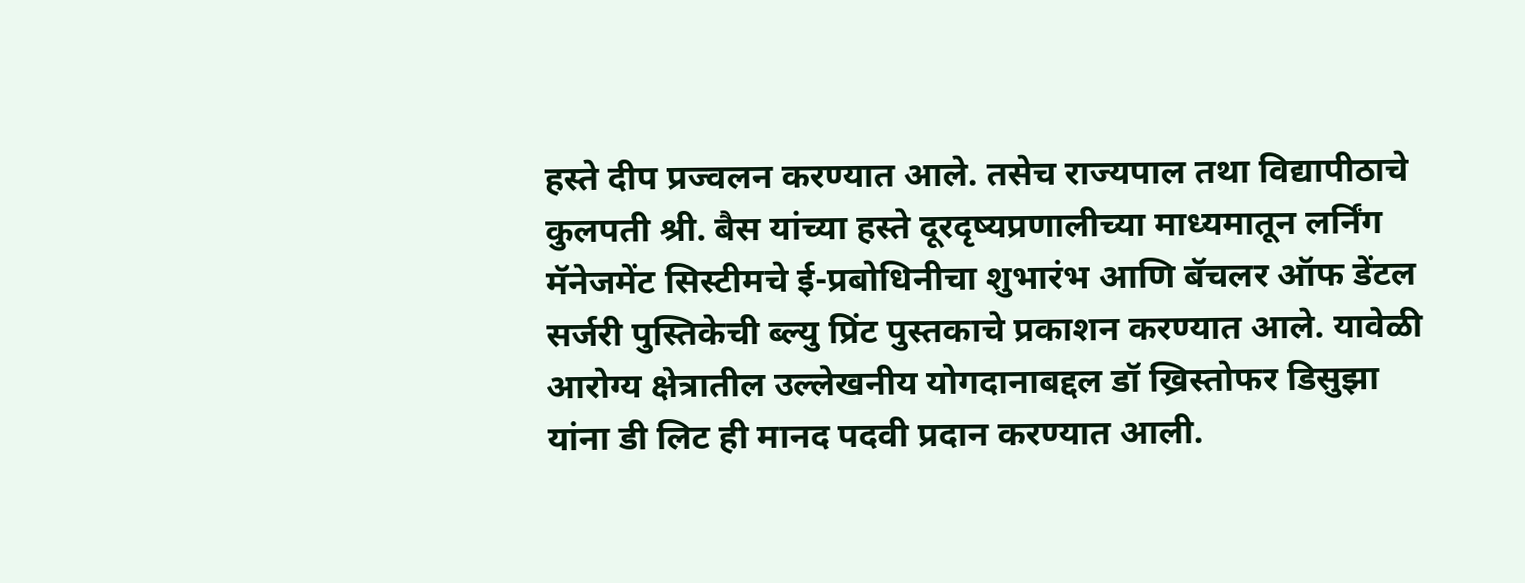हस्ते दीप प्रज्वलन करण्यात आले. तसेच राज्यपाल तथा विद्यापीठाचे कुलपती श्री. बैस यांच्या हस्ते दूरदृष्यप्रणालीच्या माध्यमातून लर्निंग मॅनेजमेंट सिस्टीमचे ई-प्रबोधिनीचा शुभारंभ आणि बॅचलर ऑफ डेंटल सर्जरी पुस्तिकेची ब्ल्यु प्रिंट पुस्तकाचे प्रकाशन करण्यात आले. यावेळी आरोग्य क्षेत्रातील उल्लेखनीय योगदानाबद्दल डॉ ख्रिस्तोफर डिसुझा यांना डी लिट ही मानद पदवी प्रदान करण्यात आली.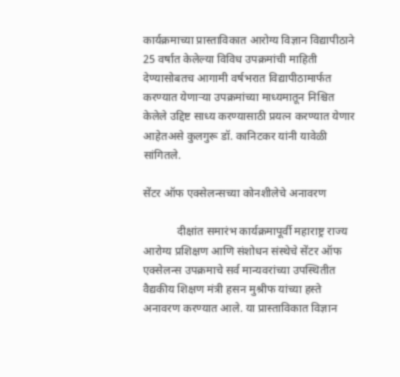कार्यक्रमाच्या प्रास्ताविकात आरोग्य विज्ञान विद्यापीठाने 25 वर्षात केलेल्या विविध उपक्रमांची माहिती देण्यासोबतच आगामी वर्षभरात विद्यापीठामार्फत करण्यात येणाऱ्या उपक्रमांच्या माध्यमातून निश्चित केलेले उद्दिष्ट साध्य करण्यासाठी प्रयत्न करण्यात येणार आहेतअसे कुलगुरू डॉ. कानिटकर यांनी यावेळी सांगितले.

सेंटर ऑफ एक्सेलन्सच्या कोनशीलेचे अनावरण

            दीक्षांत समारंभ कार्यक्रमापूर्वी महाराष्ट्र राज्य आरोग्य प्रशिक्षण आणि संशोधन संस्थेचे सेंटर ऑफ एक्सेलन्स उपक्रमाचे सर्व मान्यवरांच्या उपस्थितीत वैद्यकीय शिक्षण मंत्री हसन मुश्रीफ यांच्या हस्ते अनावरण करण्यात आले. या प्रास्ताविकात विज्ञान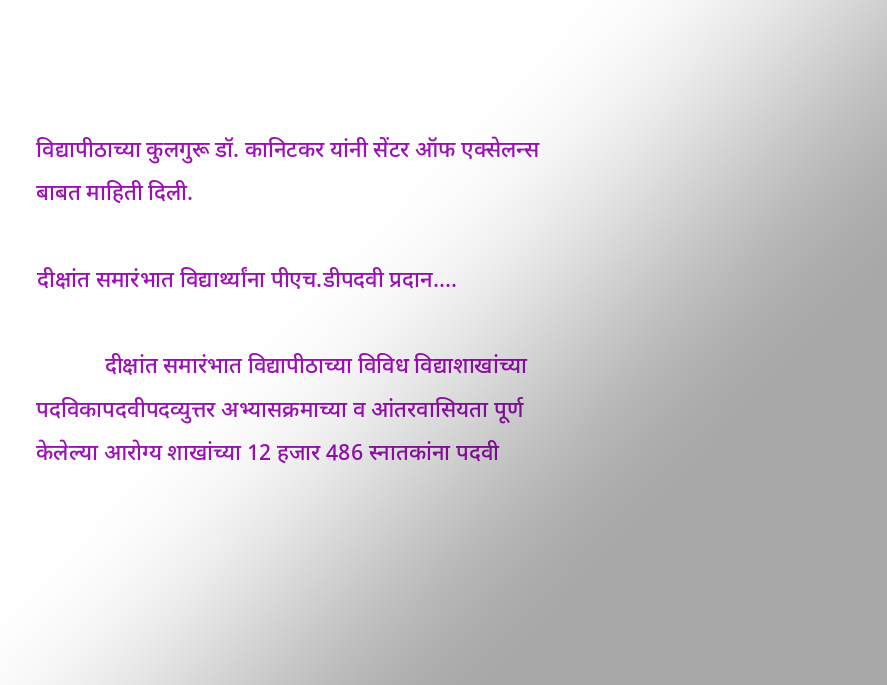विद्यापीठाच्या कुलगुरू डॉ. कानिटकर यांनी सेंटर ऑफ एक्सेलन्स बाबत माहिती दिली.

दीक्षांत समारंभात विद्यार्थ्यांना पीएच.डीपदवी प्रदान....

            दीक्षांत समारंभात विद्यापीठाच्या विविध विद्याशाखांच्या पदविकापदवीपदव्युत्तर अभ्यासक्रमाच्या व आंतरवासियता पूर्ण केलेल्या आरोग्य शाखांच्या 12 हजार 486 स्नातकांना पदवी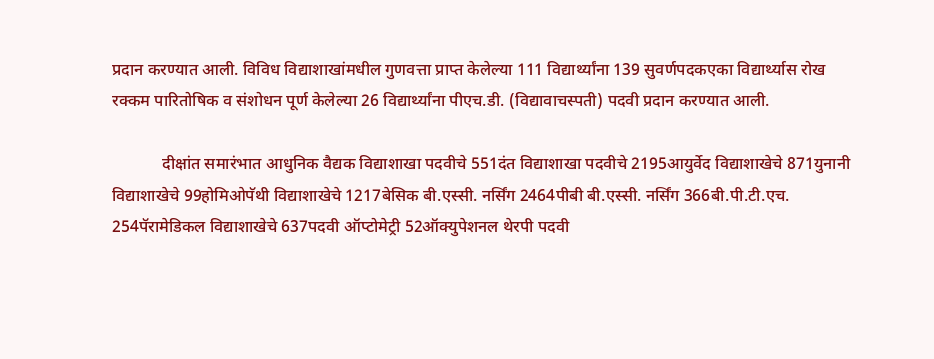प्रदान करण्यात आली. विविध विद्याशाखांमधील गुणवत्ता प्राप्त केलेल्या 111 विद्यार्थ्यांना 139 सुवर्णपदकएका विद्यार्थ्यास रोख रक्कम पारितोषिक व संशोधन पूर्ण केलेल्या 26 विद्यार्थ्यांना पीएच.डी. (विद्यावाचस्पती) पदवी प्रदान करण्यात आली.

            दीक्षांत समारंभात आधुनिक वैद्यक विद्याशाखा पदवीचे 551दंत विद्याशाखा पदवीचे 2195आयुर्वेद विद्याशाखेचे 871युनानी विद्याशाखेचे 99होमिओपॅथी विद्याशाखेचे 1217बेसिक बी.एस्सी. नर्सिंग 2464पीबी बी.एस्सी. नर्सिंग 366बी.पी.टी.एच. 254पॅरामेडिकल विद्याशाखेचे 637पदवी ऑप्टोमेट्री 52ऑक्युपेशनल थेरपी पदवी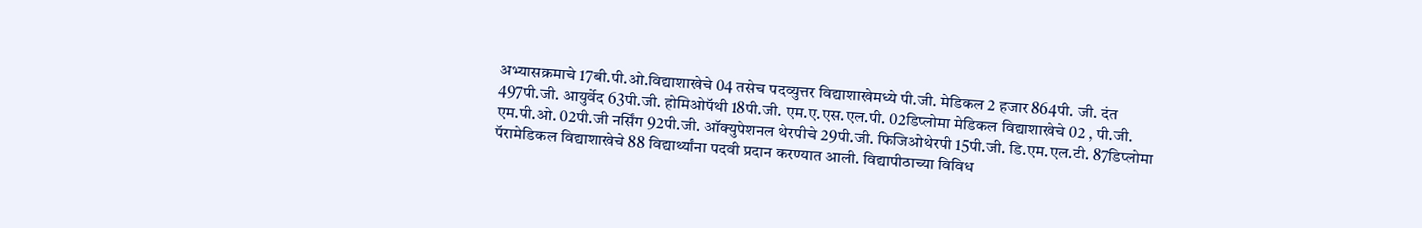अभ्यासक्रमाचे 17बी.पी.ओ.विद्याशाखेचे 04 तसेच पदव्युत्तर विद्याशाखेमध्ये पी.जी. मेडिकल 2 हजार 864पी. जी. दंत 497पी.जी. आयुर्वेद 63पी.जी. होमिओपॅथी 18पी.जी. एम.ए.एस.एल.पी. 02डिप्लोमा मेडिकल विद्याशाखेचे 02 , पी.जी. एम.पी.ओ. 02पी.जी नर्सिंग 92पी.जी. ऑक्युपेशनल थेरपीचे 29पी.जी. फिजिओथेरपी 15पी.जी. डि.एम.एल.टी. 87डिप्लोमा पॅरामेडिकल विद्याशाखेचे 88 विद्यार्थ्यांना पदवी प्रदान करण्यात आली. विद्यापीठाच्या विविध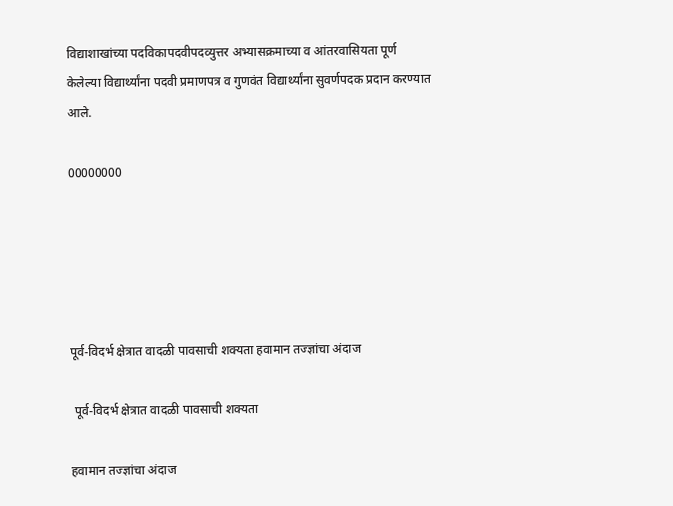विद्याशाखांच्या पदविकापदवीपदव्युत्तर अभ्यासक्रमाच्या व आंतरवासियता पूर्ण केलेल्या विद्यार्थ्यांना पदवी प्रमाणपत्र व गुणवंत विद्यार्थ्यांना सुवर्णपदक प्रदान करण्यात आले.

00000000





पूर्व-विदर्भ क्षेत्रात वादळी पावसाची शक्यता हवामान तज्ज्ञांचा अंदाज

 पूर्व-विदर्भ क्षेत्रात वादळी पावसाची शक्यता

हवामान तज्ज्ञांचा अंदाज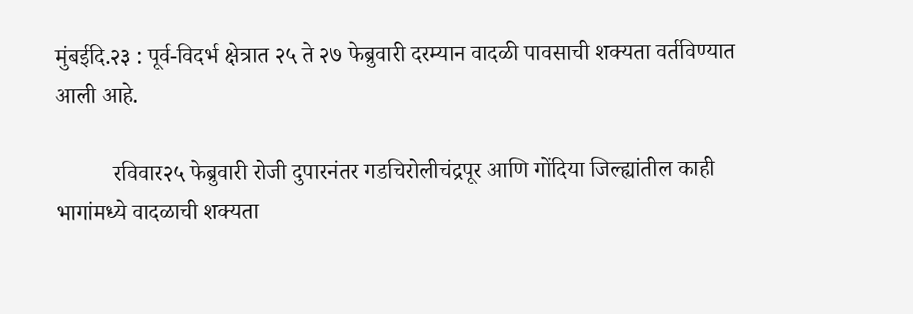मुंबईदि.२३ : पूर्व-विदर्भ क्षेत्रात २५ ते २७ फेब्रुवारी दरम्यान वादळी पावसाची शक्यता वर्तविण्यात आली आहे.

          रविवार२५ फेब्रुवारी रोजी दुपारनंतर गडचिरोलीचंद्रपूर आणि गोंदिया जिल्ह्यांतील काही भागांमध्ये वादळाची शक्यता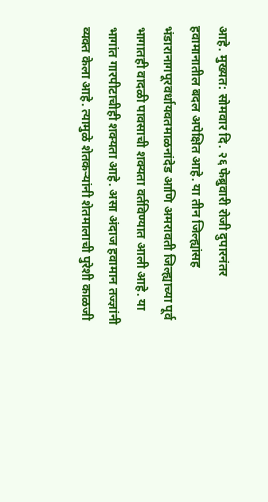आहे. मुख्यत: सोमवार दि. २६ फेब्रुवारी रोजी दुपारनंतर हवामानातील बदल अपेक्षित आहे. या तीन जिल्ह्यांसह भंडारानागपूरवर्धायवतमाळनांदेड आणि अमरावती जिल्ह्याच्या पूर्व भागातही वादळी पावसाची शक्यता वर्तविण्यात आली आहे. या भागांत गारपीटाचीही शक्यता आहे. असा अंदाज हवामान तज्ज्ञांनी व्यक्त केला आहे. त्यामुळे शेतकऱ्यांनी शेतमालाची पुरेशी काळजी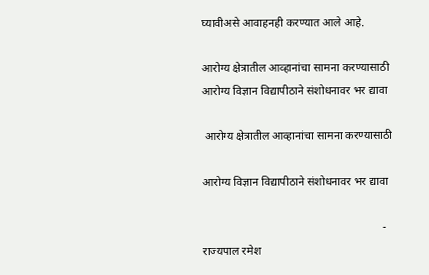घ्यावीअसे आवाहनही करण्यात आले आहे.

आरोग्य क्षेत्रातील आव्हानांचा सामना करण्यासाठी आरोग्य विज्ञान विद्यापीठाने संशोधनावर भर द्यावा

 आरोग्य क्षेत्रातील आव्हानांचा सामना करण्यासाठी

आरोग्य विज्ञान विद्यापीठाने संशोधनावर भर द्यावा

                                                               - राज्यपाल रमेश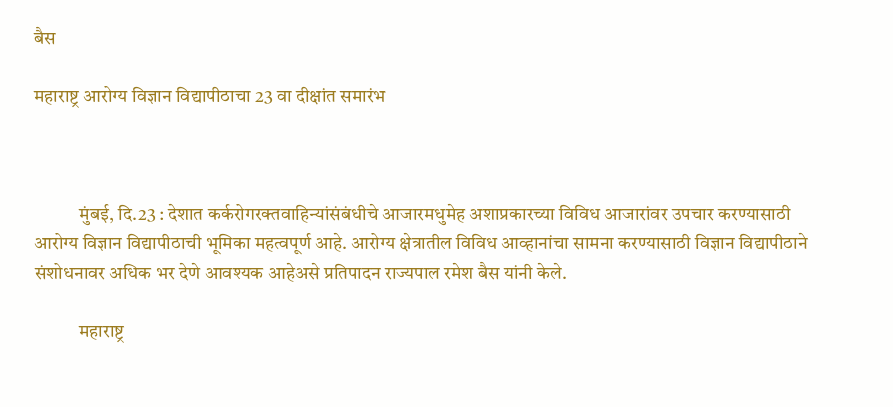बैस

महाराष्ट्र आरोग्य विज्ञान विद्यापीठाचा 23 वा दीक्षांत समारंभ



            मुंबई, दि.23 : देशात कर्करोगरक्तवाहिन्यांसंबंधीचे आजारमधुमेह अशाप्रकारच्या विविध आजारांवर उपचार करण्यासाठी आरोग्य विज्ञान विद्यापीठाची भूमिका महत्वपूर्ण आहे. आरोग्य क्षेत्रातील विविध आव्हानांचा सामना करण्यासाठी विज्ञान विद्यापीठाने संशोधनावर अधिक भर देणे आवश्यक आहेअसे प्रतिपादन राज्यपाल रमेश बैस यांनी केले.

            महाराष्ट्र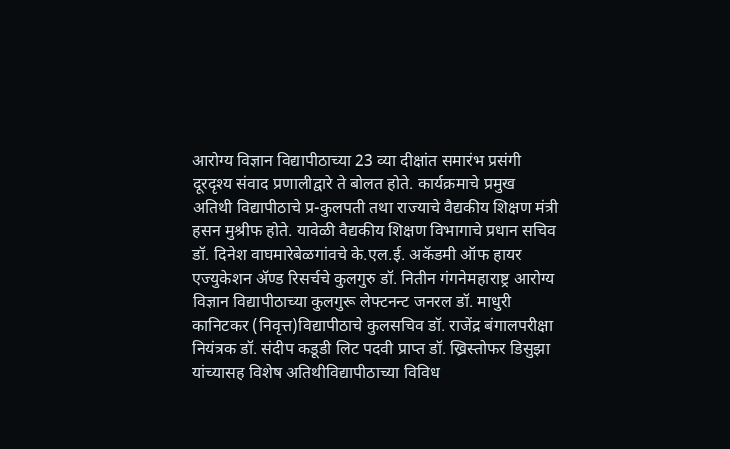आरोग्य विज्ञान विद्यापीठाच्या 23 व्या दीक्षांत समारंभ प्रसंगी दूरदृश्य संवाद प्रणालीद्वारे ते बोलत होते. कार्यक्रमाचे प्रमुख अतिथी विद्यापीठाचे प्र-कुलपती तथा राज्याचे वैद्यकीय शिक्षण मंत्री हसन मुश्रीफ होते. यावेळी वैद्यकीय शिक्षण विभागाचे प्रधान सचिव डॉ. दिनेश वाघमारेबेळगांवचे के.एल.ई. अकॅडमी ऑफ हायर एज्युकेशन ॲण्ड रिसर्चचे कुलगुरु डॉ. नितीन गंगनेमहाराष्ट्र आरोग्य विज्ञान विद्यापीठाच्या कुलगुरू लेफ्टनन्ट जनरल डॉ. माधुरी कानिटकर (निवृत्त)विद्यापीठाचे कुलसचिव डॉ. राजेंद्र बंगालपरीक्षा नियंत्रक डॉ. संदीप कडूडी लिट पदवी प्राप्त डॉ. ख्रिस्तोफर डिसुझा यांच्यासह विशेष अतिथीविद्यापीठाच्या विविध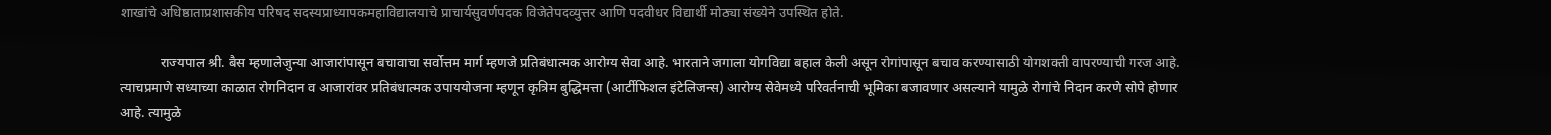शाखांचे अधिष्ठाताप्रशासकीय परिषद सदस्यप्राध्यापकमहाविद्यालयाचे प्राचार्यसुवर्णपदक विजेतेपदव्युत्तर आणि पदवीधर विद्यार्थी मोठ्या संख्येने उपस्थित होते.

            राज्यपाल श्री. बैस म्हणालेजुन्या आजारांपासून बचावाचा सर्वोत्तम मार्ग म्हणजे प्रतिबंधात्मक आरोग्य सेवा आहे. भारताने जगाला योगविद्या बहाल केली असून रोगांपासून बचाव करण्यासाठी योगशक्ती वापरण्याची गरज आहे. त्याचप्रमाणे सध्याच्या काळात रोगनिदान व आजारांवर प्रतिबंधात्मक उपाययोजना म्हणून कृत्रिम बुद्धिमत्ता (आर्टीफिशल इंटेलिजन्स) आरोग्य सेवेमध्ये परिवर्तनाची भूमिका बजावणार असल्याने यामुळे रोगांचे निदान करणे सोपे होणार आहे. त्यामुळे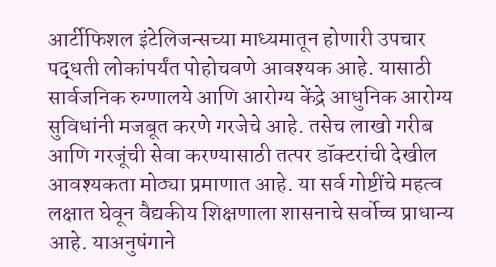आर्टीफिशल इंटेलिजन्सच्या माध्यमातून होणारी उपचार पद्धती लोकांपर्यंत पोहोचवणे आवश्यक आहे. यासाठी सार्वजनिक रुग्णालये आणि आरोग्य केंद्रे आधुनिक आरोग्य सुविधांनी मजबूत करणे गरजेचे आहे. तसेच लाखो गरीब आणि गरजूंची सेवा करण्यासाठी तत्पर डॉक्टरांची देखील आवश्यकता मोठ्या प्रमाणात आहे. या सर्व गोष्टींचे महत्व लक्षात घेवून वैद्यकीय शिक्षणाला शासनाचे सर्वोच्च प्राधान्य आहे. याअनुषंगाने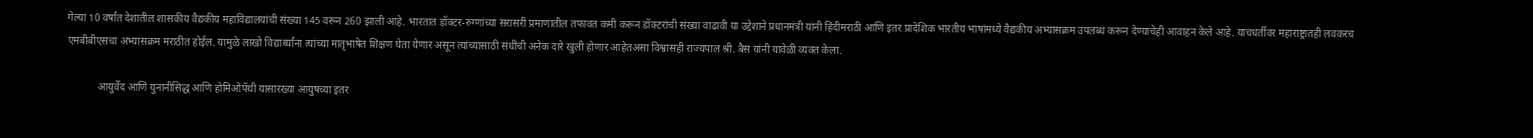गेल्या 10 वर्षांत देशातील शासकीय वैद्यकीय महाविद्यालयांची संख्या 145 वरून 260 झाली आहे. भारतात डॉक्टर-रुग्णांच्या सरासरी प्रमाणातील तफावत कमी करून डॉक्टरांची संख्या वाढावी या उद्देशाने प्रधानमंत्री यांनी हिंदीमराठी आणि इतर प्रादेशिक भारतीय भाषांमध्ये वैद्यकीय अभ्यासक्रम उपलब्ध करून देण्याचेही आवाहन केले आहे. याचधर्तीवर महाराष्ट्रातही लवकरच एमबीबीएसचा अभ्यासक्रम मराठीत होईल. यामुळे लाखो विद्यार्थ्यांना त्यांच्या मातृभाषेत शिक्षण घेता येणार असून त्यांच्यासाठी संधींची अनेक दारे खुली होणार आहेतअसा विश्वासही राज्यपाल श्री. बैस यांनी यावेळी व्यक्त केला.

            आयुर्वेद आणि युनानीसिद्ध आणि होमिओपॅथी यासारख्या आयुषच्या इतर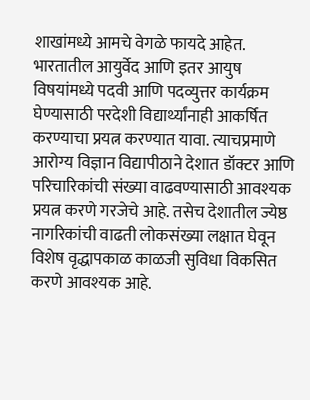शाखांमध्ये आमचे वेगळे फायदे आहेत. भारतातील आयुर्वेद आणि इतर आयुष विषयांमध्ये पदवी आणि पदव्युत्तर कार्यक्रम घेण्यासाठी परदेशी विद्यार्थ्यांनाही आकर्षित करण्याचा प्रयत्न करण्यात यावा. त्याचप्रमाणे आरोग्य विज्ञान विद्यापीठाने देशात डॉक्टर आणि परिचारिकांची संख्या वाढवण्यासाठी आवश्यक प्रयत्न करणे गरजेचे आहे. तसेच देशातील ज्येष्ठ नागरिकांची वाढती लोकसंख्या लक्षात घेवून विशेष वृद्धापकाळ काळजी सुविधा विकसित करणे आवश्यक आहे.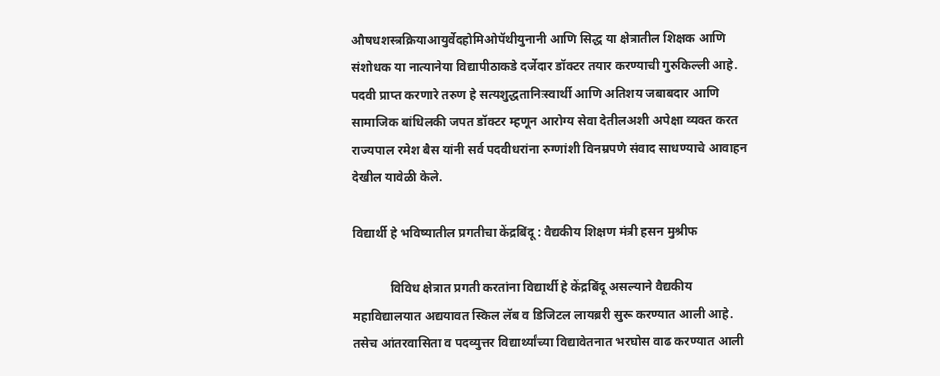औषधशस्त्रक्रियाआयुर्वेदहोमिओपॅथीयुनानी आणि सिद्ध या क्षेत्रातील शिक्षक आणि संशोधक या नात्यानेया विद्यापीठाकडे दर्जेदार डॉक्टर तयार करण्याची गुरुकिल्ली आहे. पदवी प्राप्त करणारे तरुण हे सत्यशुद्धतानिःस्वार्थी आणि अतिशय जबाबदार आणि सामाजिक बांधिलकी जपत डॉक्टर म्हणून आरोग्य सेवा देतीलअशी अपेक्षा व्यक्त करत राज्यपाल रमेश बैस यांनी सर्व पदवीधरांना रुग्णांशी विनम्रपणे संवाद साधण्याचे आवाहन देखील यावेळी केले.

विद्यार्थी हे भविष्यातील प्रगतीचा केंद्रबिंदू : वैद्यकीय शिक्षण मंत्री हसन मुश्रीफ

            विविध क्षेत्रात प्रगती करतांना विद्यार्थी हे केंद्रबिंदू असल्याने वैद्यकीय महाविद्यालयात अद्ययावत स्किल लॅब व डिजिटल लायब्ररी सुरू करण्यात आली आहे. तसेच आंतरवासिता व पदव्युत्तर विद्यार्थ्यांच्या विद्यावेतनात भरघोस वाढ करण्यात आली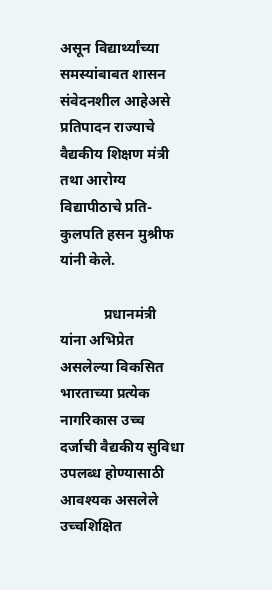असून विद्यार्थ्यांच्या समस्यांबाबत शासन संवेदनशील आहेअसे प्रतिपादन राज्याचे वैद्यकीय शिक्षण मंत्री तथा आरोग्य विद्यापीठाचे प्रति-कुलपति हसन मुश्रीफ यांनी केले.

            प्रधानमंत्री यांना अभिप्रेत असलेल्या विकसित भारताच्या प्रत्येक नागरिकास उच्च दर्जाची वैद्यकीय सुविधा उपलब्ध होण्यासाठी आवश्यक असलेले उच्चशिक्षित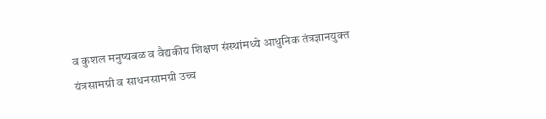व कुशल मनुष्यबळ व वैद्यकीय शिक्षण संस्थांमध्ये आधुनिक तंत्रज्ञानयुक्त यंत्रसामग्री व साधनसामग्री उच्च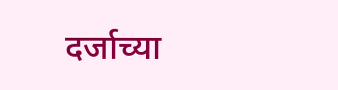दर्जाच्या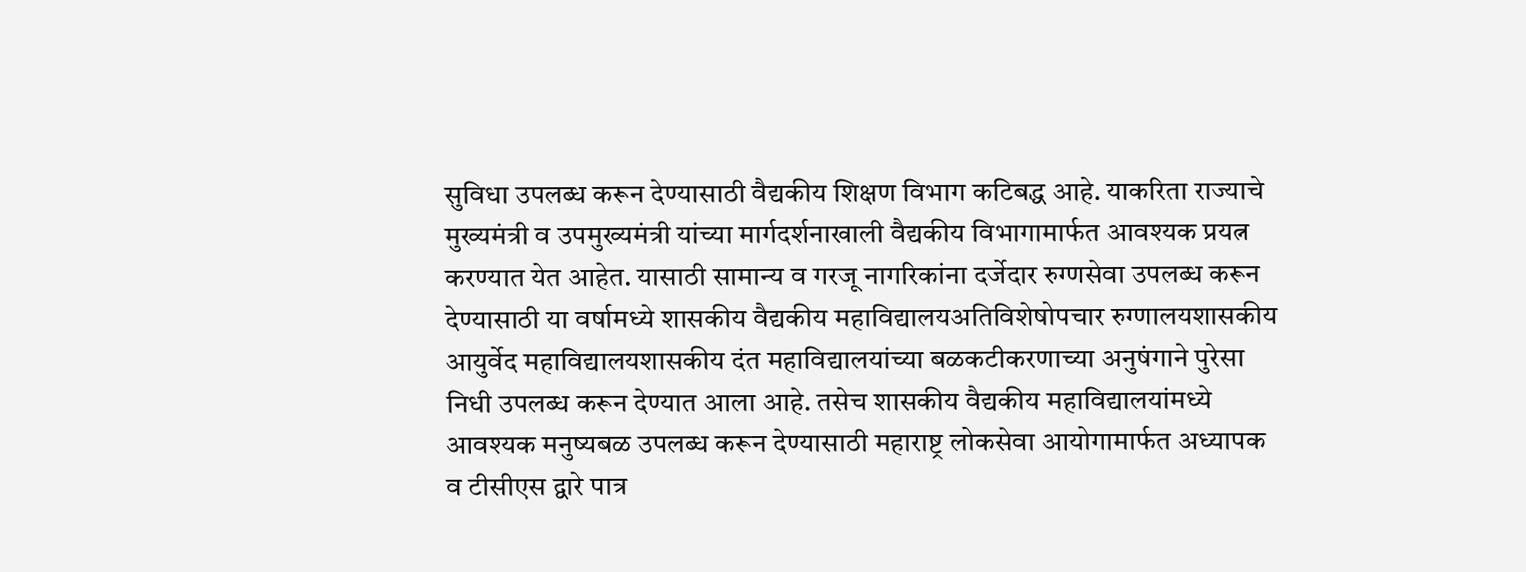सुविधा उपलब्ध करून देण्यासाठी वैद्यकीय शिक्षण विभाग कटिबद्ध आहे. याकरिता राज्याचे मुख्यमंत्री व उपमुख्यमंत्री यांच्या मार्गदर्शनाखाली वैद्यकीय विभागामार्फत आवश्यक प्रयत्न करण्यात येत आहेत. यासाठी सामान्य व गरजू नागरिकांना दर्जेदार रुग्णसेवा उपलब्ध करून देण्यासाठी या वर्षामध्ये शासकीय वैद्यकीय महाविद्यालयअतिविशेषोपचार रुग्णालयशासकीय आयुर्वेद महाविद्यालयशासकीय दंत महाविद्यालयांच्या बळकटीकरणाच्या अनुषंगाने पुरेसा निधी उपलब्ध करून देण्यात आला आहे. तसेच शासकीय वैद्यकीय महाविद्यालयांमध्ये आवश्यक मनुष्यबळ उपलब्ध करून देण्यासाठी महाराष्ट्र लोकसेवा आयोगामार्फत अध्यापक व टीसीएस द्वारे पात्र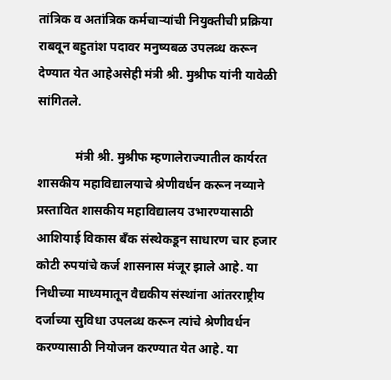तांत्रिक व अतांत्रिक कर्मचाऱ्यांची नियुक्तीची प्रक्रिया राबवून बहुतांश पदावर मनुष्यबळ उपलब्ध करून देण्यात येत आहेअसेही मंत्री श्री. मुश्रीफ यांनी यावेळी सांगितले.

            मंत्री श्री. मुश्रीफ म्हणालेराज्यातील कार्यरत शासकीय महाविद्यालयाचे श्रेणीवर्धन करून नव्याने प्रस्तावित शासकीय महाविद्यालय उभारण्यासाठी आशियाई विकास बँक संस्थेकडून साधारण चार हजार कोटी रुपयांचे कर्ज शासनास मंजूर झाले आहे. या निधीच्या माध्यमातून वैद्यकीय संस्थांना आंतरराष्ट्रीय दर्जाच्या सुविधा उपलब्ध करून त्यांचे श्रेणीवर्धन करण्यासाठी नियोजन करण्यात येत आहे. या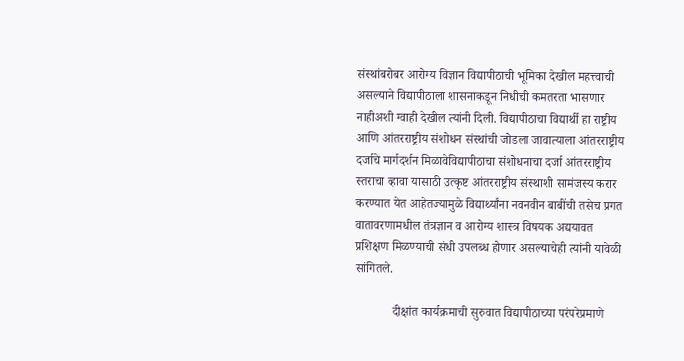संस्थांबरोबर आरोग्य विज्ञान विद्यापीठाची भूमिका देखील महत्त्वाची असल्याने विद्यापीठाला शासनाकडून निधीची कमतरता भासणार नाहीअशी ग्वाही देखील त्‍यांनी दिली. विद्यापीठाचा विद्यार्थी हा राष्ट्रीय आणि आंतरराष्ट्रीय संशोधन संस्थांची जोडला जावात्याला आंतरराष्ट्रीय दर्जाचे मार्गदर्शन मिळावेविद्यापीठाचा संशोधनाचा दर्जा आंतरराष्ट्रीय स्तराचा व्हावा यासाठी उत्कृष्ट आंतरराष्ट्रीय संस्थाशी सामंजस्य करार करण्यात येत आहेतज्यामुळे विद्यार्थ्यांना नवनवीन बाबींची तसेच प्रगत वातावरणामधील तंत्रज्ञान व आरोग्य शास्त्र विषयक अद्ययावत प्रशिक्षण मिळण्याची संधी उपलब्ध होणार असल्याचेही त्यांनी यावेळी सांगितले.

            दीक्षांत कार्यक्रमाची सुरुवात विद्यापीठाच्या परंपरेप्रमाणे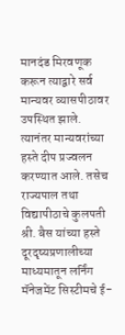मानदंड मिरवणूक करून त्याद्वारे सर्व मान्यवर व्यासपीठावर उपस्थित झाले. त्यानंतर मान्यवरांच्या हस्ते दीप प्रज्वलन करण्यात आले. तसेच राज्यपाल तथा विद्यापीठाचे कुलपती श्री. बैस यांच्या हस्ते दूरदृष्यप्रणालीच्या माध्यमातून लर्निंग मॅनेजमेंट सिस्टीमचे ई-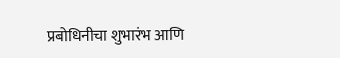प्रबोधिनीचा शुभारंभ आणि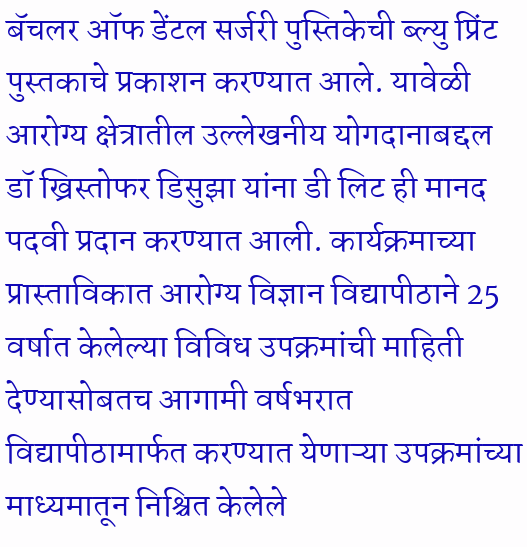बॅचलर ऑफ डेंटल सर्जरी पुस्तिकेची ब्ल्यु प्रिंट पुस्तकाचे प्रकाशन करण्यात आले. यावेळी आरोग्य क्षेत्रातील उल्लेखनीय योगदानाबद्दल डॉ ख्रिस्तोफर डिसुझा यांना डी लिट ही मानद पदवी प्रदान करण्यात आली. कार्यक्रमाच्या प्रास्ताविकात आरोग्य विज्ञान विद्यापीठाने 25 वर्षात केलेल्या विविध उपक्रमांची माहिती देण्यासोबतच आगामी वर्षभरात विद्यापीठामार्फत करण्यात येणाऱ्या उपक्रमांच्या माध्यमातून निश्चित केलेले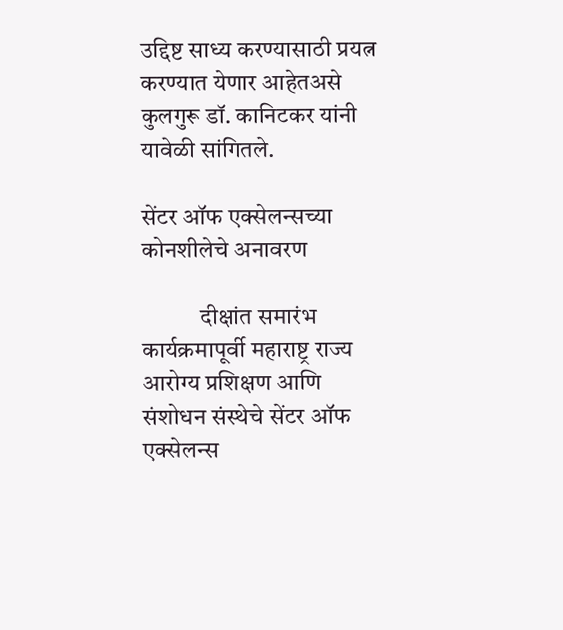उद्दिष्ट साध्य करण्यासाठी प्रयत्न करण्यात येणार आहेतअसे कुलगुरू डॉ. कानिटकर यांनी यावेळी सांगितले.

सेंटर ऑफ एक्सेलन्सच्या कोनशीलेचे अनावरण

            दीक्षांत समारंभ कार्यक्रमापूर्वी महाराष्ट्र राज्य आरोग्य प्रशिक्षण आणि संशोधन संस्थेचे सेंटर ऑफ एक्सेलन्स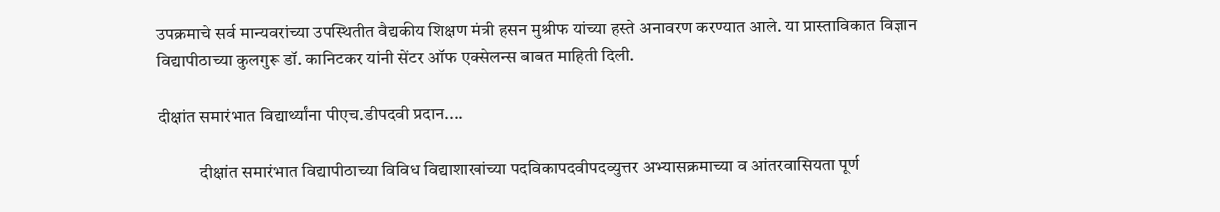उपक्रमाचे सर्व मान्यवरांच्या उपस्थितीत वैद्यकीय शिक्षण मंत्री हसन मुश्रीफ यांच्या हस्ते अनावरण करण्यात आले. या प्रास्ताविकात विज्ञान विद्यापीठाच्या कुलगुरू डॉ. कानिटकर यांनी सेंटर ऑफ एक्सेलन्स बाबत माहिती दिली.

दीक्षांत समारंभात विद्यार्थ्यांना पीएच.डीपदवी प्रदान....

            दीक्षांत समारंभात विद्यापीठाच्या विविध विद्याशाखांच्या पदविकापदवीपदव्युत्तर अभ्यासक्रमाच्या व आंतरवासियता पूर्ण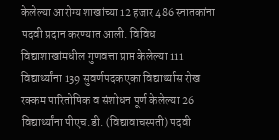केलेल्या आरोग्य शाखांच्या 12 हजार 486 स्नातकांना पदवी प्रदान करण्यात आली. विविध विद्याशाखांमधील गुणवत्ता प्राप्त केलेल्या 111 विद्यार्थ्यांना 139 सुवर्णपदकएका विद्यार्थ्यास रोख रक्कम पारितोषिक व संशोधन पूर्ण केलेल्या 26 विद्यार्थ्यांना पीएच.डी. (विद्यावाचस्पती) पदवी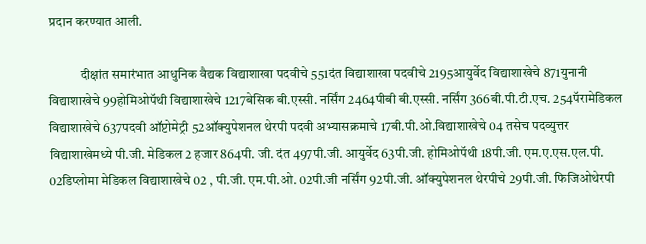प्रदान करण्यात आली.

            दीक्षांत समारंभात आधुनिक वैद्यक विद्याशाखा पदवीचे 551दंत विद्याशाखा पदवीचे 2195आयुर्वेद विद्याशाखेचे 871युनानी विद्याशाखेचे 99होमिओपॅथी विद्याशाखेचे 1217बेसिक बी.एस्सी. नर्सिंग 2464पीबी बी.एस्सी. नर्सिंग 366बी.पी.टी.एच. 254पॅरामेडिकल विद्याशाखेचे 637पदवी ऑप्टोमेट्री 52ऑक्युपेशनल थेरपी पदवी अभ्यासक्रमाचे 17बी.पी.ओ.विद्याशाखेचे 04 तसेच पदव्युत्तर विद्याशाखेमध्ये पी.जी. मेडिकल 2 हजार 864पी. जी. दंत 497पी.जी. आयुर्वेद 63पी.जी. होमिओपॅथी 18पी.जी. एम.ए.एस.एल.पी. 02डिप्लोमा मेडिकल विद्याशाखेचे 02 , पी.जी. एम.पी.ओ. 02पी.जी नर्सिंग 92पी.जी. ऑक्युपेशनल थेरपीचे 29पी.जी. फिजिओथेरपी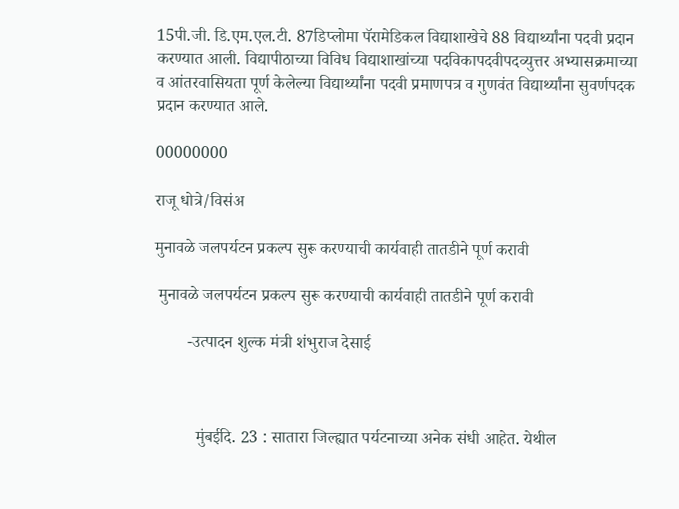15पी.जी. डि.एम.एल.टी. 87डिप्लोमा पॅरामेडिकल विद्याशाखेचे 88 विद्यार्थ्यांना पदवी प्रदान करण्यात आली. विद्यापीठाच्या विविध विद्याशाखांच्या पदविकापदवीपदव्युत्तर अभ्यासक्रमाच्या व आंतरवासियता पूर्ण केलेल्या विद्यार्थ्यांना पदवी प्रमाणपत्र व गुणवंत विद्यार्थ्यांना सुवर्णपदक प्रदान करण्यात आले.

00000000

राजू धोत्रे/विसंअ

मुनावळे जलपर्यटन प्रकल्प सुरू करण्याची कार्यवाही तातडीने पूर्ण करावी

 मुनावळे जलपर्यटन प्रकल्प सुरू करण्याची कार्यवाही तातडीने पूर्ण करावी

        -उत्पादन शुल्क मंत्री शंभुराज देसाई



          मुंबईदि. 23 : सातारा जिल्ह्यात पर्यटनाच्या अनेक संधी आहेत. येथील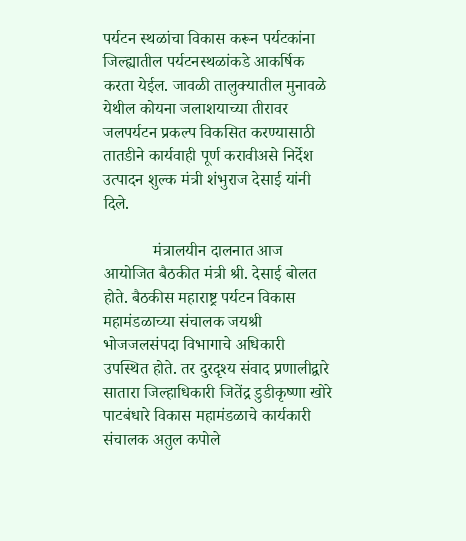पर्यटन स्थळांचा विकास करून पर्यटकांना जिल्ह्यातील पर्यटनस्थळांकडे आकर्षिक करता येईल. जावळी तालुक्यातील मुनावळे येथील कोयना जलाशयाच्या तीरावर जलपर्यटन प्रकल्प विकसित करण्यासाठी तातडीने कार्यवाही पूर्ण करावीअसे निर्देश उत्पादन शुल्क मंत्री शंभुराज देसाई यांनी दिले.

            मंत्रालयीन दालनात आज आयोजित बैठकीत मंत्री श्री. देसाई बोलत होते. बैठकीस महाराष्ट्र पर्यटन विकास महामंडळाच्या संचालक जयश्री भोजजलसंपदा विभागाचे अधिकारी  उपस्थित होते. तर दुरदृश्य संवाद प्रणालीद्वारे सातारा जिल्हाधिकारी जितेंद्र डुडीकृष्णा खोरे पाटबंधारे विकास महामंडळाचे कार्यकारी संचालक अतुल कपोले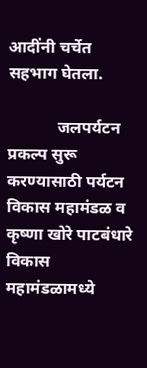आदींनी चर्चेत सहभाग घेतला.

            जलपर्यटन प्रकल्प सुरू करण्यासाठी पर्यटन विकास महामंडळ व कृष्णा खोरे पाटबंधारे विकास महामंडळामध्ये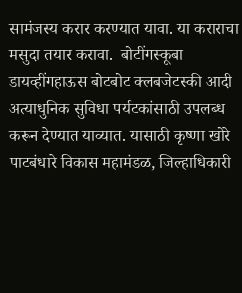सामंजस्य करार करण्यात यावा. या कराराचा मसुदा तयार करावा.  बोटींगस्कूबा डायव्हींगहाऊस बोटबोट क्लबजेटस्की आदी अत्याधुनिक सुविधा पर्यटकांसाठी उपलब्ध करून देण्यात याव्यात. यासाठी कृष्णा खोरे पाटबंधारे विकास महामंडळ, जिल्हाधिकारी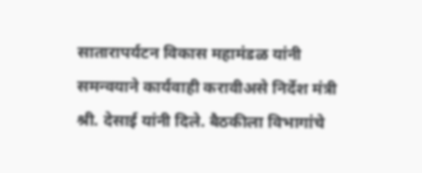सातारापर्यटन विकास महामंडळ यांनी समन्वयाने कार्यवाही करावीअसे निर्देश मंत्री श्री. देसाई यांनी दिले. बैठकीला विभागांचे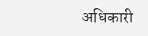अधिकारी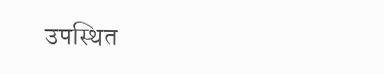उपस्थित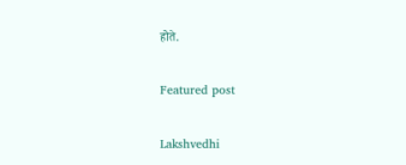होते.

Featured post

Lakshvedhi